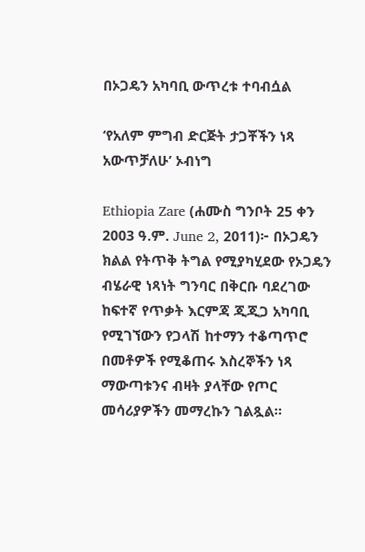በኦጋዴን አካባቢ ውጥረቱ ተባብሷል

‘የአለም ምግብ ድርጅት ታጋቾችን ነጻ አውጥቻለሁ’ ኦብነግ

Ethiopia Zare (ሐሙስ ግንቦት 25 ቀን 2003 ዓ.ም. June 2, 2011)፦ በኦጋዴን ክልል የትጥቅ ትግል የሚያካሂደው የኦጋዴን ብሄራዊ ነጻነት ግንባር በቅርቡ ባደረገው ከፍተኛ የጥቃት እርምጃ ጂጂጋ አካባቢ የሚገኘውን የጋላሽ ከተማን ተቆጣጥሮ በመቶዎች የሚቆጠሩ እስረኞችን ነጻ ማውጣቱንና ብዛት ያላቸው የጦር መሳሪያዎችን መማረኩን ገልጿል።